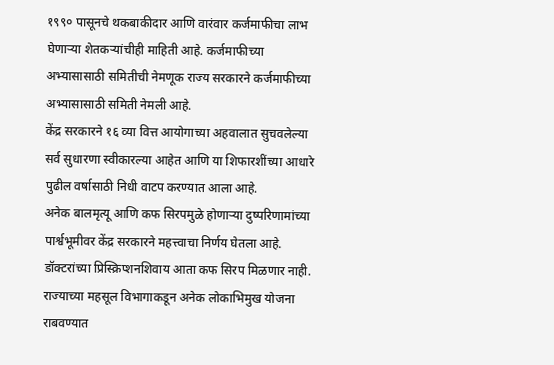१९९० पासूनचे थकबाकीदार आणि वारंवार कर्जमाफीचा लाभ घेणाऱ्या शेतकऱ्यांचीही माहिती आहे. कर्जमाफीच्या अभ्यासासाठी समितीची नेमणूक राज्य सरकारने कर्जमाफीच्या अभ्यासासाठी समिती नेमली आहे.
केंद्र सरकारने १६ व्या वित्त आयोगाच्या अहवालात सुचवलेल्या सर्व सुधारणा स्वीकारल्या आहेत आणि या शिफारशींच्या आधारे पुढील वर्षासाठी निधी वाटप करण्यात आला आहे.
अनेक बालमृत्यू आणि कफ सिरपमुळे होणाऱ्या दुष्परिणामांच्या पार्श्वभूमीवर केंद्र सरकारने महत्त्वाचा निर्णय घेतला आहे. डॉक्टरांच्या प्रिस्क्रिप्शनशिवाय आता कफ सिरप मिळणार नाही.
राज्याच्या महसूल विभागाकडून अनेक लोकाभिमुख योजना राबवण्यात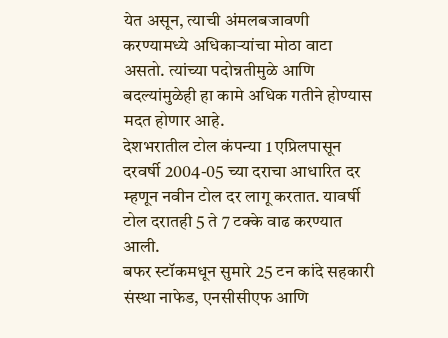येत असून, त्याची अंमलबजावणी करण्यामध्ये अधिकाऱ्यांचा मोठा वाटा असतो. त्यांच्या पदोन्नतीमुळे आणि बदल्यांमुळेही हा कामे अधिक गतीने होण्यास मदत होणार आहे.
देशभरातील टोल कंपन्या 1 एप्रिलपासून दरवर्षी 2004-05 च्या दराचा आधारित दर म्हणून नवीन टोल दर लागू करतात. यावर्षी टोल दरातही 5 ते 7 टक्के वाढ करण्यात आली.
बफर स्टॉकमधून सुमारे 25 टन कांदे सहकारी संस्था नाफेड, एनसीसीएफ आणि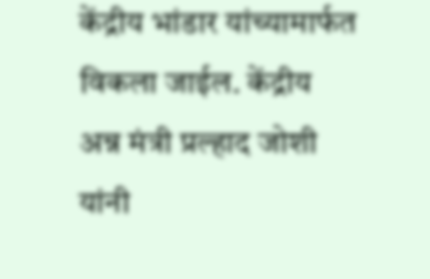केंद्रीय भांडार यांच्यामार्फत विकला जाईल. केंद्रीय अन्न मंत्री प्रल्हाद जोशी यांनी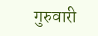गुरुवारी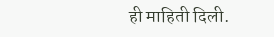ही माहिती दिली.